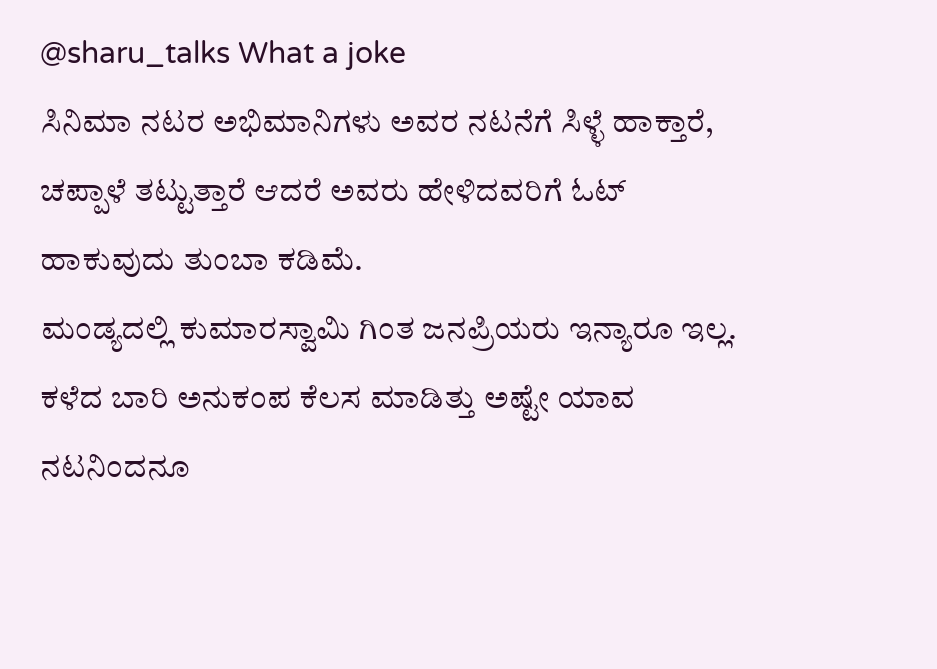@sharu_talks What a joke
ಸಿನಿಮಾ ನಟರ ಅಭಿಮಾನಿಗಳು ಅವರ ನಟನೆಗೆ ಸಿಳ್ಳೆ ಹಾಕ್ತಾರೆ, ಚಪ್ಪಾಳೆ ತಟ್ಟುತ್ತಾರೆ ಆದರೆ ಅವರು ಹೇಳಿದವರಿಗೆ ಓಟ್ ಹಾಕುವುದು ತುಂಬಾ ಕಡಿಮೆ.
ಮಂಡ್ಯದಲ್ಲಿ ಕುಮಾರಸ್ವಾಮಿ ಗಿಂತ ಜನಪ್ರಿಯರು ಇನ್ಯಾರೂ ಇಲ್ಲ. ಕಳೆದ ಬಾರಿ ಅನುಕಂಪ ಕೆಲಸ ಮಾಡಿತ್ತು ಅಷ್ಟೇ ಯಾವ ನಟನಿಂದನೂ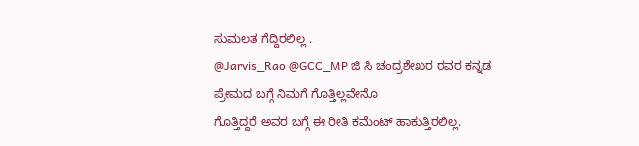ಸುಮಲತ ಗೆದ್ದಿರಲಿಲ್ಲ .
@Jarvis_Rao @GCC_MP ಜಿ ಸಿ ಚಂದ್ರಶೇಖರ ರವರ ಕನ್ನಡ ಪ್ರೇಮದ ಬಗ್ಗೆ ನಿಮಗೆ ಗೊತ್ತಿಲ್ಲವೇನೊ
ಗೊತ್ತಿದ್ದರೆ ಅವರ ಬಗ್ಗೆ ಈ ರೀತಿ ಕಮೆಂಟ್ ಹಾಕುತ್ತಿರಲಿಲ್ಲ.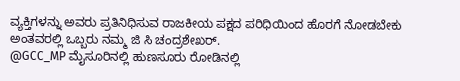ವ್ಯಕ್ತಿಗಳನ್ನು ಅವರು ಪ್ರತಿನಿಧಿಸುವ ರಾಜಕೀಯ ಪಕ್ಷದ ಪರಿಧಿಯಿಂದ ಹೊರಗೆ ನೋಡಬೇಕು ಅಂತವರಲ್ಲಿ ಒಬ್ಬರು ನಮ್ಮ ಜಿ ಸಿ ಚಂದ್ರಶೇಖರ್.
@GCC_MP ಮೈಸೂರಿನಲ್ಲಿ ಹುಣಸೂರು ರೋಡಿನಲ್ಲಿ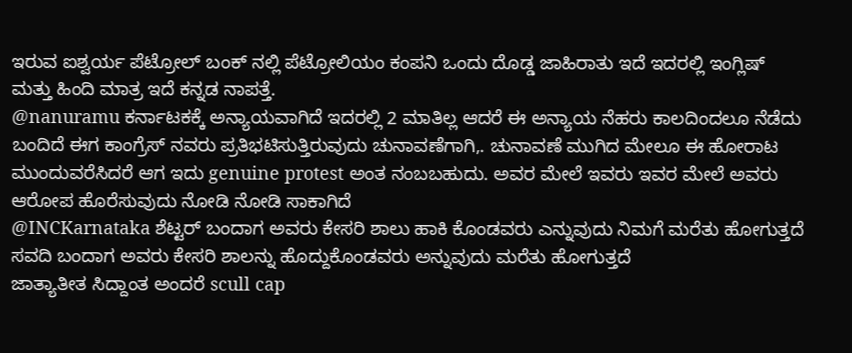ಇರುವ ಐಶ್ವರ್ಯ ಪೆಟ್ರೋಲ್ ಬಂಕ್ ನಲ್ಲಿ ಪೆಟ್ರೋಲಿಯಂ ಕಂಪನಿ ಒಂದು ದೊಡ್ಡ ಜಾಹಿರಾತು ಇದೆ ಇದರಲ್ಲಿ ಇಂಗ್ಲಿಷ್ ಮತ್ತು ಹಿಂದಿ ಮಾತ್ರ ಇದೆ ಕನ್ನಡ ನಾಪತ್ತೆ.
@nanuramu ಕರ್ನಾಟಕಕ್ಕೆ ಅನ್ಯಾಯವಾಗಿದೆ ಇದರಲ್ಲಿ 2 ಮಾತಿಲ್ಲ ಆದರೆ ಈ ಅನ್ಯಾಯ ನೆಹರು ಕಾಲದಿಂದಲೂ ನೆಡೆದು ಬಂದಿದೆ ಈಗ ಕಾಂಗ್ರೆಸ್ ನವರು ಪ್ರತಿಭಟಿಸುತ್ತಿರುವುದು ಚುನಾವಣೆಗಾಗಿ,. ಚುನಾವಣೆ ಮುಗಿದ ಮೇಲೂ ಈ ಹೋರಾಟ ಮುಂದುವರೆಸಿದರೆ ಆಗ ಇದು genuine protest ಅಂತ ನಂಬಬಹುದು. ಅವರ ಮೇಲೆ ಇವರು ಇವರ ಮೇಲೆ ಅವರು ಆರೋಪ ಹೊರೆಸುವುದು ನೋಡಿ ನೋಡಿ ಸಾಕಾಗಿದೆ
@INCKarnataka ಶೆಟ್ಟರ್ ಬಂದಾಗ ಅವರು ಕೇಸರಿ ಶಾಲು ಹಾಕಿ ಕೊಂಡವರು ಎನ್ನುವುದು ನಿಮಗೆ ಮರೆತು ಹೋಗುತ್ತದೆ
ಸವದಿ ಬಂದಾಗ ಅವರು ಕೇಸರಿ ಶಾಲನ್ನು ಹೊದ್ದುಕೊಂಡವರು ಅನ್ನುವುದು ಮರೆತು ಹೋಗುತ್ತದೆ
ಜಾತ್ಯಾತೀತ ಸಿದ್ದಾಂತ ಅಂದರೆ scull cap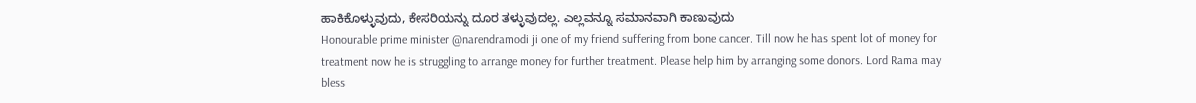ಹಾಕಿಕೊಳ್ಳುವುದು, ಕೇಸರಿಯನ್ನು ದೂರ ತಳ್ಳುವುದಲ್ಲ. ಎಲ್ಲವನ್ನೂ ಸಮಾನವಾಗಿ ಕಾಣುವುದು
Honourable prime minister @narendramodi ji one of my friend suffering from bone cancer. Till now he has spent lot of money for treatment now he is struggling to arrange money for further treatment. Please help him by arranging some donors. Lord Rama may bless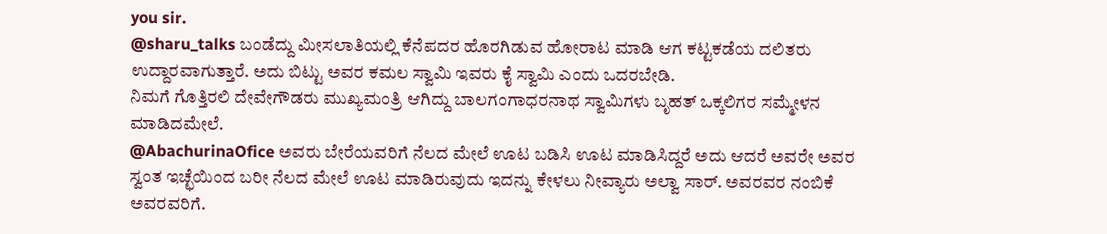you sir.
@sharu_talks ಬಂಡೆದ್ದು ಮೀಸಲಾತಿಯಲ್ಲಿ ಕೆನೆಪದರ ಹೊರಗಿಡುವ ಹೋರಾಟ ಮಾಡಿ ಆಗ ಕಟ್ಟಕಡೆಯ ದಲಿತರು ಉದ್ದಾರವಾಗುತ್ತಾರೆ. ಅದು ಬಿಟ್ಟು ಅವರ ಕಮಲ ಸ್ವಾಮಿ ಇವರು ಕೈ ಸ್ವಾಮಿ ಎಂದು ಒದರಬೇಡಿ.
ನಿಮಗೆ ಗೊತ್ತಿರಲಿ ದೇವೇಗೌಡರು ಮುಖ್ಯಮಂತ್ರಿ ಆಗಿದ್ದು ಬಾಲಗಂಗಾಧರನಾಥ ಸ್ವಾಮಿಗಳು ಬೃಹತ್ ಒಕ್ಕಲಿಗರ ಸಮ್ಮೇಳನ ಮಾಡಿದಮೇಲೆ.
@AbachurinaOfice ಅವರು ಬೇರೆಯವರಿಗೆ ನೆಲದ ಮೇಲೆ ಊಟ ಬಡಿಸಿ ಊಟ ಮಾಡಿಸಿದ್ದರೆ ಅದು ಆದರೆ ಅವರೇ ಅವರ ಸ್ವಂತ ಇಚ್ಛೆಯಿಂದ ಬರೀ ನೆಲದ ಮೇಲೆ ಊಟ ಮಾಡಿರುವುದು ಇದನ್ನು ಕೇಳಲು ನೀವ್ಯಾರು ಅಲ್ವಾ ಸಾರ್. ಅವರವರ ನಂಬಿಕೆ ಅವರವರಿಗೆ.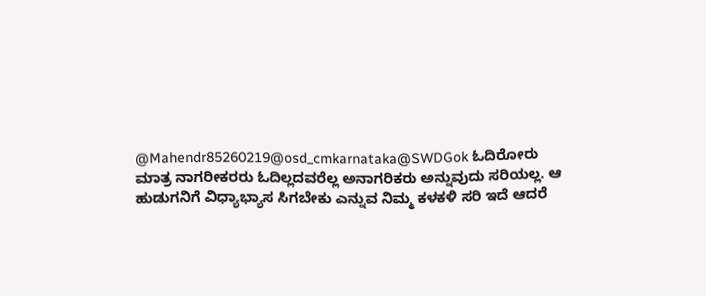@Mahendr85260219@osd_cmkarnataka@SWDGok ಓದಿರೋರು ಮಾತ್ರ ನಾಗರೀಕರರು ಓದಿಲ್ಲದವರೆಲ್ಲ ಅನಾಗರಿಕರು ಅನ್ನುವುದು ಸರಿಯಲ್ಲ. ಆ ಹುಡುಗನಿಗೆ ವಿಧ್ಯಾಭ್ಯಾಸ ಸಿಗಬೇಕು ಎನ್ನುವ ನಿಮ್ಮ ಕಳಕಳಿ ಸರಿ ಇದೆ ಆದರೆ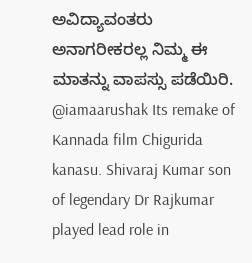ಅವಿದ್ಯಾವಂತರು ಅನಾಗರೀಕರಲ್ಲ ನಿಮ್ಮ ಈ ಮಾತನ್ನು ವಾಪಸ್ಸು ಪಡೆಯಿರಿ.
@iamaarushak Its remake of Kannada film Chigurida kanasu. Shivaraj Kumar son of legendary Dr Rajkumar played lead role in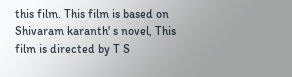this film. This film is based on Shivaram karanth' s novel, This film is directed by T S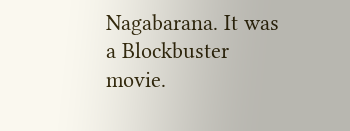Nagabarana. It was a Blockbuster movie.